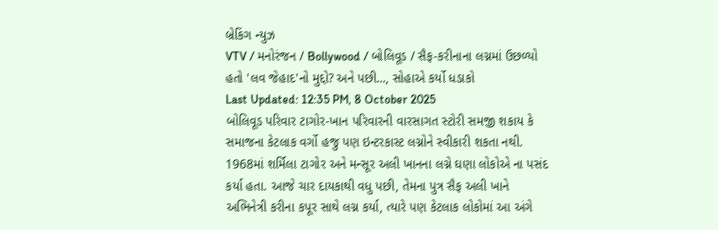બ્રેકિંગ ન્યુઝ
VTV / મનોરંજન / Bollywood / બોલિવૂડ / સૈફ-કરીનાના લગ્નમાં ઉછળ્યો હતો 'લવ જેહાદ'નો મુદ્દો? અને પછી..., સોહાએ કર્યો ધડાકો
Last Updated: 12:35 PM, 8 October 2025
બોલિવૂડ પરિવાર ટાગોર-ખાન પરિવારની વારસાગત સ્ટોરી સમજી શકાય કે સમાજના કેટલાક વર્ગો હજુ પણ ઇન્ટરકાસ્ટ લગ્નોને સ્વીકારી શકતા નથી. 1968માં શર્મિલા ટાગોર અને મન્સૂર અલી ખાનના લગ્ને ઘણા લોકોએ ના પસંદ કર્યા હતા. આજે ચાર દાયકાથી વધુ પછી, તેમના પુત્ર સૈફ અલી ખાને અભિનેત્રી કરીના કપૂર સાથે લગ્ન કર્યા, ત્યારે પણ કેટલાક લોકોમાં આ અંગે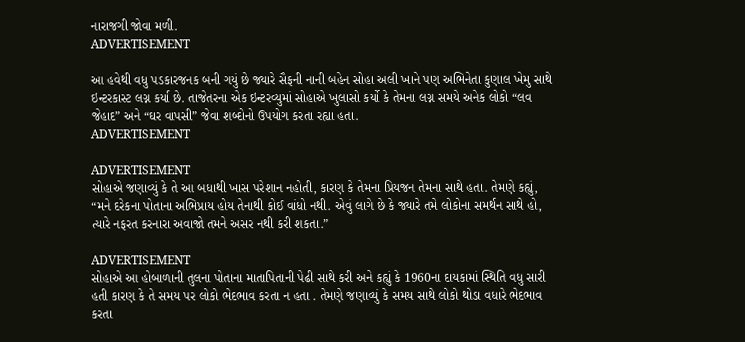નારાજગી જોવા મળી.
ADVERTISEMENT

આ હવેથી વધુ પડકારજનક બની ગયું છે જ્યારે સૈફની નાની બહેન સોહા અલી ખાને પણ અભિનેતા કુણાલ ખેમુ સાથે ઇન્ટરકાસ્ટ લગ્ન કર્યા છે. તાજેતરના એક ઇન્ટરવ્યુમાં સોહાએ ખુલાસો કર્યો કે તેમના લગ્ન સમયે અનેક લોકો “લવ જેહાદ” અને “ઘર વાપસી” જેવા શબ્દોનો ઉપયોગ કરતા રહ્યા હતા.
ADVERTISEMENT

ADVERTISEMENT
સોહાએ જણાવ્યું કે તે આ બધાથી ખાસ પરેશાન નહોતી, કારણ કે તેમના પ્રિયજન તેમના સાથે હતા. તેમણે કહ્યું, “મને દરેકના પોતાના અભિપ્રાય હોય તેનાથી કોઈ વાંધો નથી. એવું લાગે છે કે જ્યારે તમે લોકોના સમર્થન સાથે હો, ત્યારે નફરત કરનારા અવાજો તમને અસર નથી કરી શકતા.”

ADVERTISEMENT
સોહાએ આ હોબાળાની તુલના પોતાના માતાપિતાની પેઢી સાથે કરી અને કહ્યું કે 1960ના દાયકામાં સ્થિતિ વધુ સારી હતી કારણ કે તે સમય પર લોકો ભેદભાવ કરતા ન હતા . તેમણે જણાવ્યું કે સમય સાથે લોકો થોડા વધારે ભેદભાવ કરતા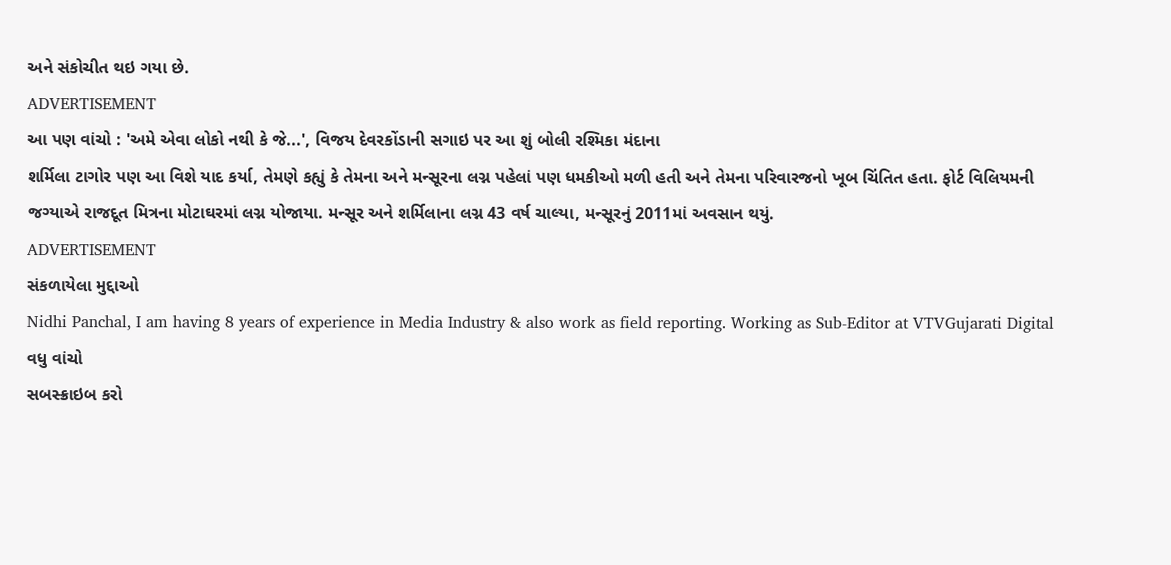અને સંકોચીત થઇ ગયા છે.
ADVERTISEMENT
આ પણ વાંચો : 'અમે એવા લોકો નથી કે જે...', વિજય દેવરકોંડાની સગાઇ પર આ શું બોલી રશ્મિકા મંદાના
શર્મિલા ટાગોર પણ આ વિશે યાદ કર્યા, તેમણે કહ્યું કે તેમના અને મન્સૂરના લગ્ન પહેલાં પણ ધમકીઓ મળી હતી અને તેમના પરિવારજનો ખૂબ ચિંતિત હતા. ફોર્ટ વિલિયમની જગ્યાએ રાજદૂત મિત્રના મોટાઘરમાં લગ્ન યોજાયા. મન્સૂર અને શર્મિલાના લગ્ન 43 વર્ષ ચાલ્યા, મન્સૂરનું 2011માં અવસાન થયું.
ADVERTISEMENT
સંકળાયેલા મુદ્દાઓ
Nidhi Panchal, I am having 8 years of experience in Media Industry & also work as field reporting. Working as Sub-Editor at VTVGujarati Digital
વધુ વાંચો
સબસ્ક્રાઇબ કરો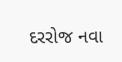દરરોજ નવા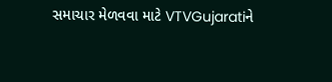સમાચાર મેળવવા માટે VTVGujaratiને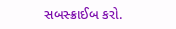સબસ્ક્રાઈબ કરો.